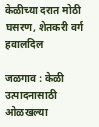केळीच्या दरात मोठी घसरण, शेतकरी वर्ग हवालदिल

जळगाव : केळी उत्पादनासाठी ओळखल्या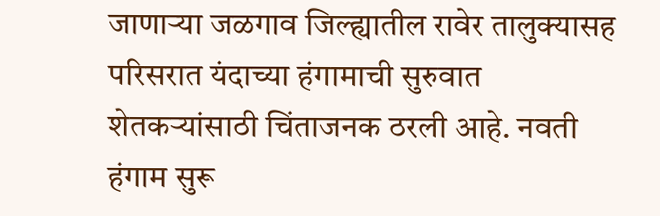जाणाऱ्या जळगाव जिल्ह्यातील रावेर तालुक्यासह परिसरात यंदाच्या हंगामाची सुरुवात शेतकऱ्यांसाठी चिंताजनक ठरली आहे. नवती हंगाम सुरू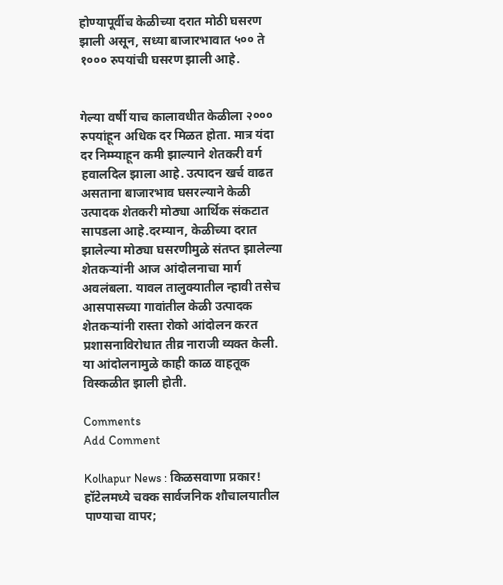होण्यापूर्वीच केळीच्या दरात मोठी घसरण झाली असून, सध्या बाजारभावात ५०० ते १००० रुपयांची घसरण झाली आहे.


गेल्या वर्षी याच कालावधीत केळीला २००० रुपयांहून अधिक दर मिळत होता. मात्र यंदा दर निम्म्याहून कमी झाल्याने शेतकरी वर्ग हवालदिल झाला आहे. उत्पादन खर्च वाढत असताना बाजारभाव घसरल्याने केळी उत्पादक शेतकरी मोठ्या आर्थिक संकटात सापडला आहे.दरम्यान, केळीच्या दरात झालेल्या मोठ्या घसरणीमुळे संतप्त झालेल्या शेतकऱ्यांनी आज आंदोलनाचा मार्ग अवलंबला. यावल तालुक्यातील न्हावी तसेच आसपासच्या गावांतील केळी उत्पादक शेतकऱ्यांनी रास्ता रोको आंदोलन करत प्रशासनाविरोधात तीव्र नाराजी व्यक्त केली. या आंदोलनामुळे काही काळ वाहतूक विस्कळीत झाली होती.

Comments
Add Comment

Kolhapur News : किळसवाणा प्रकार! हॉटेलमध्ये चक्क सार्वजनिक शौचालयातील पाण्याचा वापर;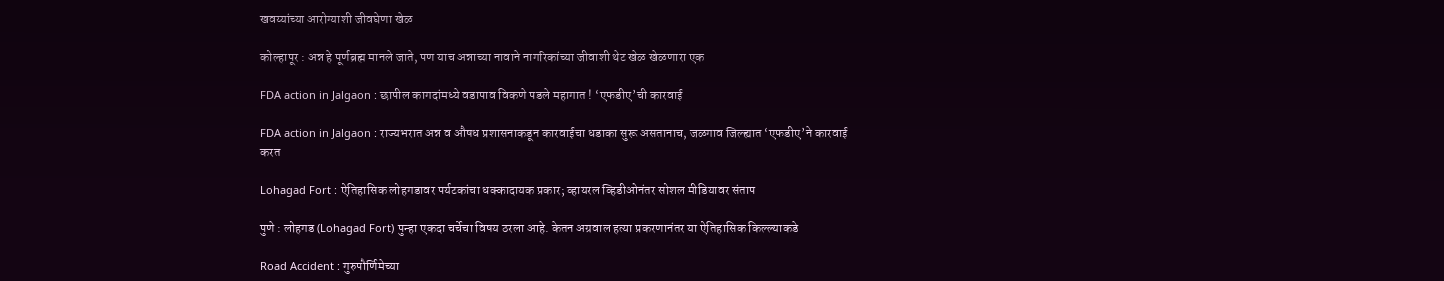खवय्यांच्या आरोग्याशी जीवघेणा खेळ

कोल्हापूर : अन्न हे पूर्णब्रह्म मानले जाते, पण याच अन्नाच्या नावाने नागरिकांच्या जीवाशी थेट खेळ खेळणारा एक

FDA action in Jalgaon : छापील कागदांमध्ये वडापाव विकणे पडले महागात ! ‘एफडीए’ची कारवाई

FDA action in Jalgaon : राज्यभरात अन्न व औषध प्रशासनाकडून कारवाईचा धडाका सुरू असतानाच, जळगाव जिल्ह्यात ‘एफडीए’ने कारवाई करत

Lohagad Fort : ऐतिहासिक लोहगडावर पर्यटकांचा धक्कादायक प्रकार; व्हायरल व्हिडीओनंतर सोशल मीडियावर संताप

पुणे : लोहगड (Lohagad Fort) पुन्हा एकदा चर्चेचा विषय ठरला आहे. केतन अग्रवाल हत्या प्रकरणानंतर या ऐतिहासिक किल्ल्याकडे

Road Accident : गुरुपौर्णिमेच्या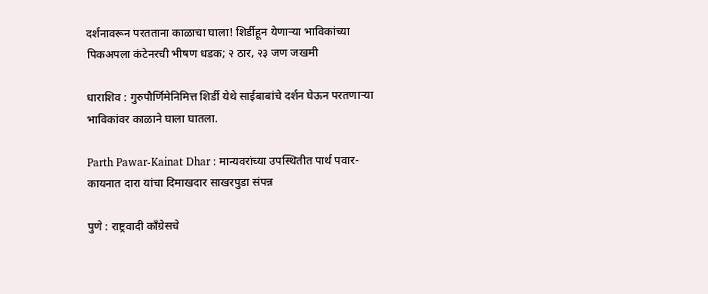दर्शनावरून परतताना काळाचा घाला! शिर्डीहून येणाऱ्या भाविकांच्या पिकअपला कंटेनरची भीषण धडक; २ ठार, २३ जण जखमी

धाराशिव : गुरुपौर्णिमेनिमित्त शिर्डी येथे साईबाबांचे दर्शन घेऊन परतणाऱ्या भाविकांवर काळाने घाला घातला.

Parth Pawar-Kainat Dhar : मान्यवरांच्या उपस्थितीत पार्थ पवार-कायनात दारा यांचा दिमाखदार साखरपुडा संपन्न

पुणे : राष्ट्रवादी काँग्रेसचे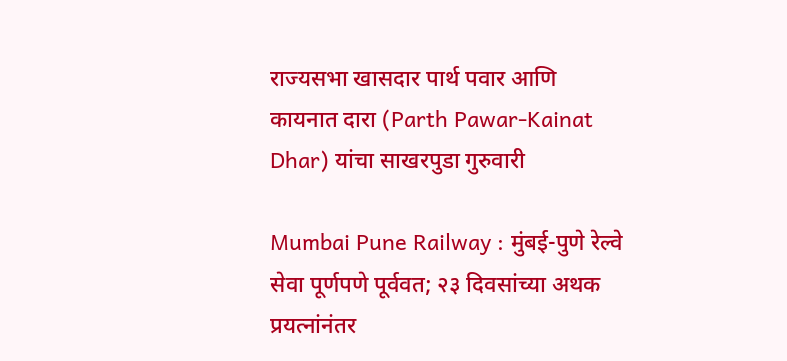राज्यसभा खासदार पार्थ पवार आणि कायनात दारा (Parth Pawar-Kainat Dhar) यांचा साखरपुडा गुरुवारी

Mumbai Pune Railway : मुंबई-पुणे रेल्वे सेवा पूर्णपणे पूर्ववत; २३ दिवसांच्या अथक प्रयत्नांनंतर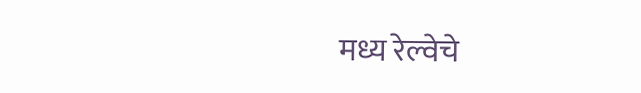मध्य रेल्वेचे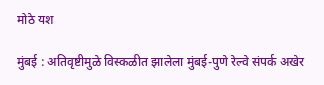मोठे यश

मुंबई : अतिवृष्टीमुळे विस्कळीत झालेला मुंबई-पुणे रेल्वे संपर्क अखेर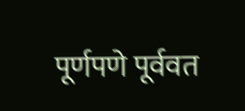पूर्णपणे पूर्ववत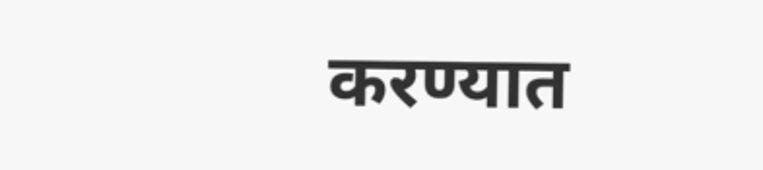करण्यात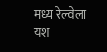मध्य रेल्वेला यश